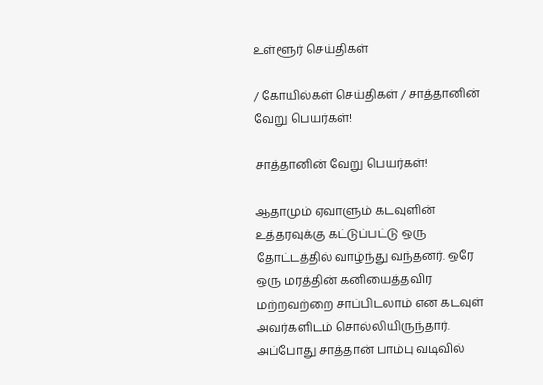உள்ளூர் செய்திகள்

/ கோயில்கள் செய்திகள் / சாத்தானின் வேறு பெயர்கள்!

சாத்தானின் வேறு பெயர்கள்!

ஆதாமும் ஏவாளும் கடவுளின் உத்தரவுக்கு கட்டுப்பட்டு ஒரு தோட்டத்தில் வாழ்ந்து வந்தனர். ஒரே ஒரு மரத்தின் கனியைத்தவிர மற்றவற்றை சாப்பிடலாம் என கடவுள் அவர்களிடம் சொல்லியிருந்தார். அப்போது சாத்தான் பாம்பு வடிவில்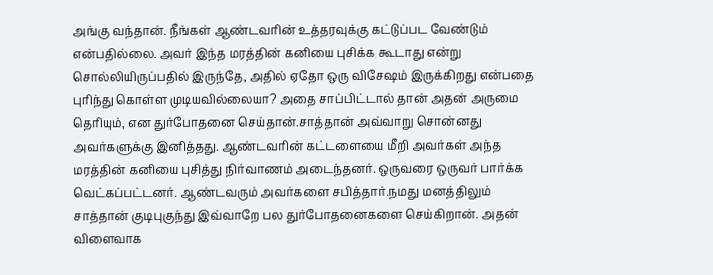அங்கு வந்தான். நீங்கள் ஆண்டவரின் உத்தரவுக்கு கட்டுப்பட வேண்டும் என்பதில்லை. அவர் இந்த மரத்தின் கனியை புசிக்க கூடாது என்று சொல்லியிருப்பதில் இருந்தே, அதில் ஏதோ ஒரு விசேஷம் இருக்கிறது என்பதை புரிந்து கொள்ள முடியவில்லையா? அதை சாப்பிட்டால் தான் அதன் அருமை தெரியும், என துர்போதனை செய்தான்.சாத்தான் அவ்வாறு சொன்னது அவர்களுக்கு இனித்தது. ஆண்டவரின் கட்டளையை மீறி அவர்கள் அந்த மரத்தின் கனியை புசித்து நிர்வாணம் அடைந்தனர். ஒருவரை ஒருவர் பார்க்க வெட்கப்பட்டனர். ஆண்டவரும் அவர்களை சபித்தார்.நமது மனத்திலும் சாத்தான் குடிபுகுந்து இவ்வாறே பல துர்போதனைகளை செய்கிறான். அதன் விளைவாக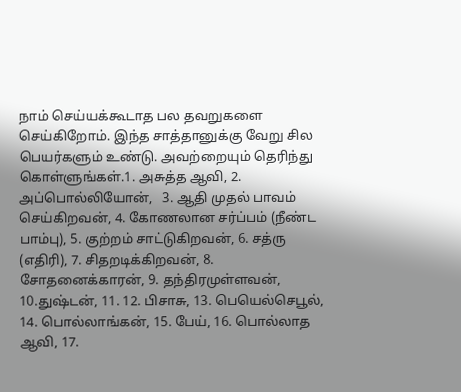நாம் செய்யக்கூடாத பல தவறுகளை செய்கிறோம். இந்த சாத்தானுக்கு வேறு சில பெயர்களும் உண்டு. அவற்றையும் தெரிந்து கொள்ளுங்கள்.1. அசுத்த ஆவி, 2. அப்பொல்லியோன்,   3. ஆதி முதல் பாவம் செய்கிறவன், 4. கோணலான சர்ப்பம் (நீண்ட பாம்பு), 5. குற்றம் சாட்டுகிறவன், 6. சத்ரு (எதிரி), 7. சிதறடிக்கிறவன், 8. சோதனைக்காரன், 9. தந்திரமுள்ளவன், 10.துஷ்டன், 11. 12. பிசாசு, 13. பெயெல்செபூல், 14. பொல்லாங்கன், 15. பேய், 16. பொல்லாத ஆவி, 17.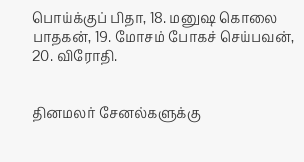பொய்க்குப் பிதா, 18. மனுஷ கொலை பாதகன், 19. மோசம் போகச் செய்பவன், 20. விரோதி.


தினமலர் சேனல்களுக்கு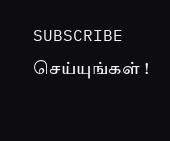SUBSCRIBE செய்யுங்கள் !